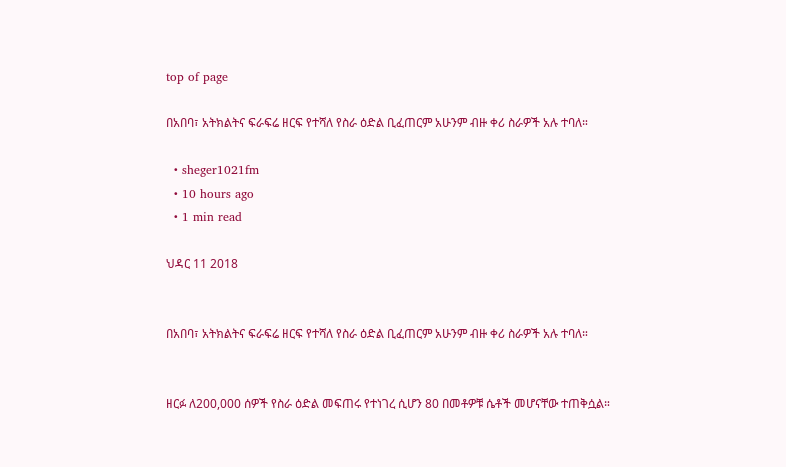top of page

በአበባ፣ አትክልትና ፍራፍሬ ዘርፍ የተሻለ የስራ ዕድል ቢፈጠርም አሁንም ብዙ ቀሪ ስራዎች አሉ ተባለ።

  • sheger1021fm
  • 10 hours ago
  • 1 min read

ህዳር 11 2018


በአበባ፣ አትክልትና ፍራፍሬ ዘርፍ የተሻለ የስራ ዕድል ቢፈጠርም አሁንም ብዙ ቀሪ ስራዎች አሉ ተባለ።


ዘርፉ ለ200,000 ሰዎች የስራ ዕድል መፍጠሩ የተነገረ ሲሆን 80 በመቶዎቹ ሴቶች መሆናቸው ተጠቅሷል።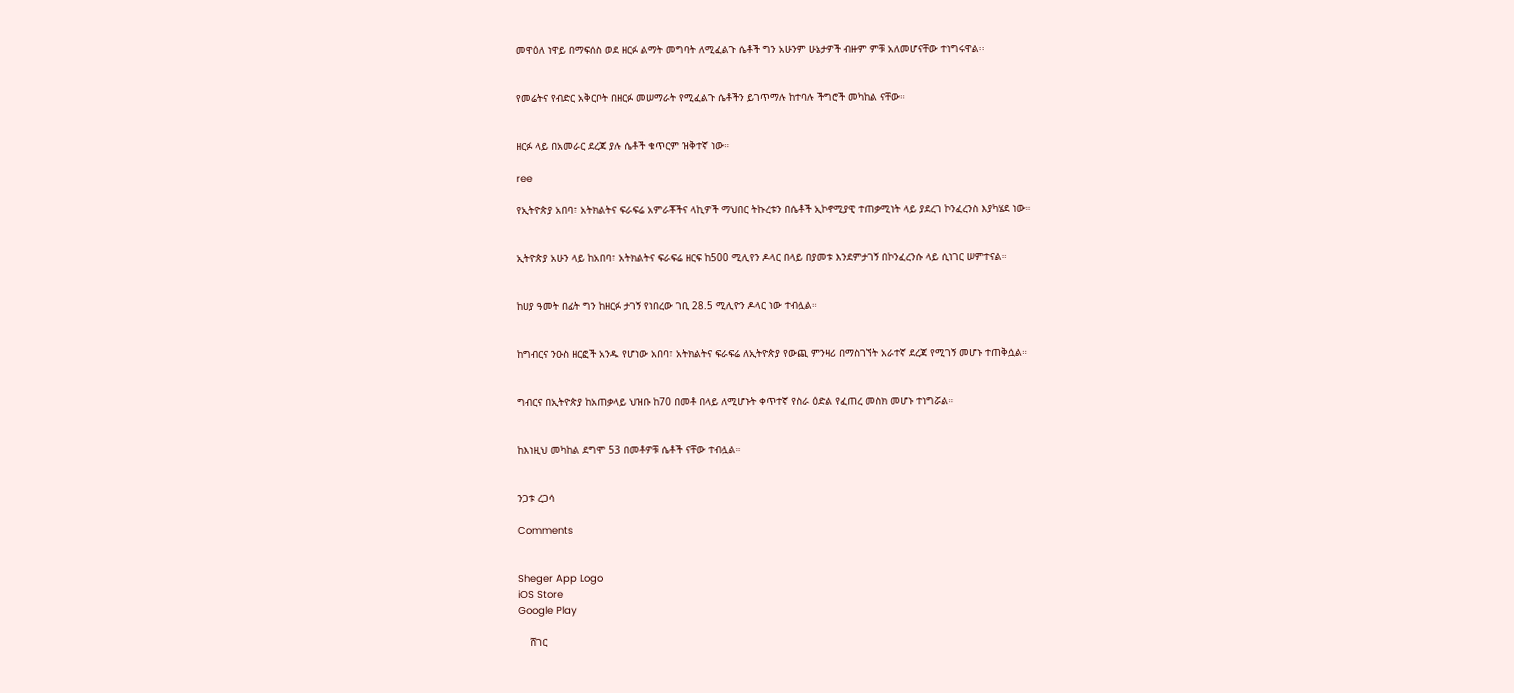መዋዕለ ነዋይ በማፍሰስ ወደ ዘርፉ ልማት መግባት ለሚፈልጉ ሴቶች ግን አሁንም ሁኔታዎች ብዙም ምቹ አለመሆናቸው ተነግሩዋል፡፡


የመሬትና የብድር አቅርቦት በዘርፉ መሠማራት የሚፈልጉ ሴቶችን ይገጥማሉ ከተባሉ ችግሮች መካከል ናቸው።


ዘርፉ ላይ በአመራር ደረጃ ያሉ ሴቶች ቁጥርም ዝቅተኛ ነው።

ree

የኢትዮጵያ አበባ፣ አትክልትና ፍራፍሬ አምራቾችና ላኪዎች ማህበር ትኩረቱን በሴቶች ኢኮኖሚያዊ ተጠቃሚነት ላይ ያደረገ ኮንፈረንስ እያካሄደ ነው።


ኢትዮጵያ አሁን ላይ ከአበባ፣ አትክልትና ፍራፍሬ ዘርፍ ከ500 ሚሊየን ዶላር በላይ በያመቱ እንደምታገኝ በኮንፈረንሱ ላይ ሲነገር ሠምተናል።


ከሀያ ዓመት በፊት ግን ከዘርፉ ታገኝ የነበረው ገቢ 28.5 ሚሊዮን ዶላር ነው ተብሏል።


ከግብርና ንዑስ ዘርፎች አንዱ የሆነው አበባ፣ አትክልትና ፍራፍሬ ለኢትዮጵያ የውጪ ምንዛሪ በማስገኘት አራተኛ ደረጃ የሚገኝ መሆኑ ተጠቅሷል።


ግብርና በኢትዮጵያ ከአጠቃላይ ህዝቡ ከ70 በመቶ በላይ ለሚሆኑት ቀጥተኛ የስራ ዕድል የፈጠረ መስክ መሆኑ ተነግሯል።


ከእነዚህ መካከል ደግሞ 53 በመቶዎቹ ሴቶች ናቸው ተብሏል።


ንጋቱ ረጋሳ

Comments


Sheger App Logo
iOS Store
Google Play

    ሸገር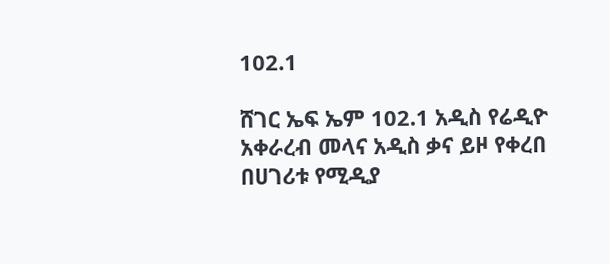102.1

ሸገር ኤፍ ኤም 102.1 አዲስ የሬዲዮ አቀራረብ መላና አዲስ ቃና ይዞ የቀረበ በሀገሪቱ የሚዲያ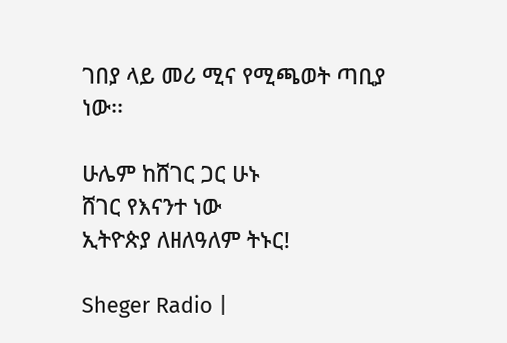ገበያ ላይ መሪ ሚና የሚጫወት ጣቢያ ነው፡፡

ሁሌም ከሸገር ጋር ሁኑ
ሸገር የእናንተ ነው
ኢትዮጵያ ለዘለዓለም ትኑር!

Sheger Radio |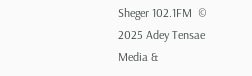Sheger 102.1FM  © 2025 Adey Tensae Media &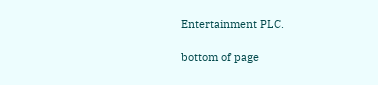Entertainment PLC.

bottom of page